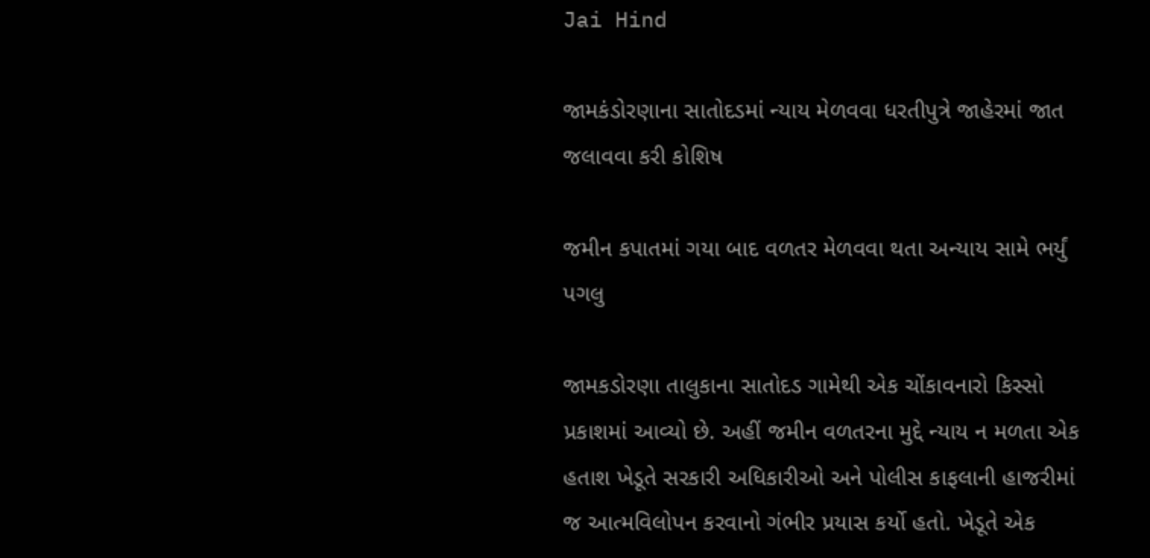Jai Hind

જામકંડોરણાના સાતોદડમાં ન્યાય મેળવવા ધરતીપુત્રે જાહેરમાં જાત જલાવવા કરી કોશિષ

જમીન કપાતમાં ગયા બાદ વળતર મેળવવા થતા અન્યાય સામે ભર્યું પગલુ

જામકડોરણા તાલુકાના સાતોદડ ગામેથી એક ચોંકાવનારો કિસ્સો પ્રકાશમાં આવ્યો છે. અહીં જમીન વળતરના મુદ્દે ન્યાય ન મળતા એક હતાશ ખેડૂતે સરકારી અધિકારીઓ અને પોલીસ કાફલાની હાજરીમાં જ આત્મવિલોપન કરવાનો ગંભીર પ્રયાસ કર્યો હતો. ખેડૂતે એક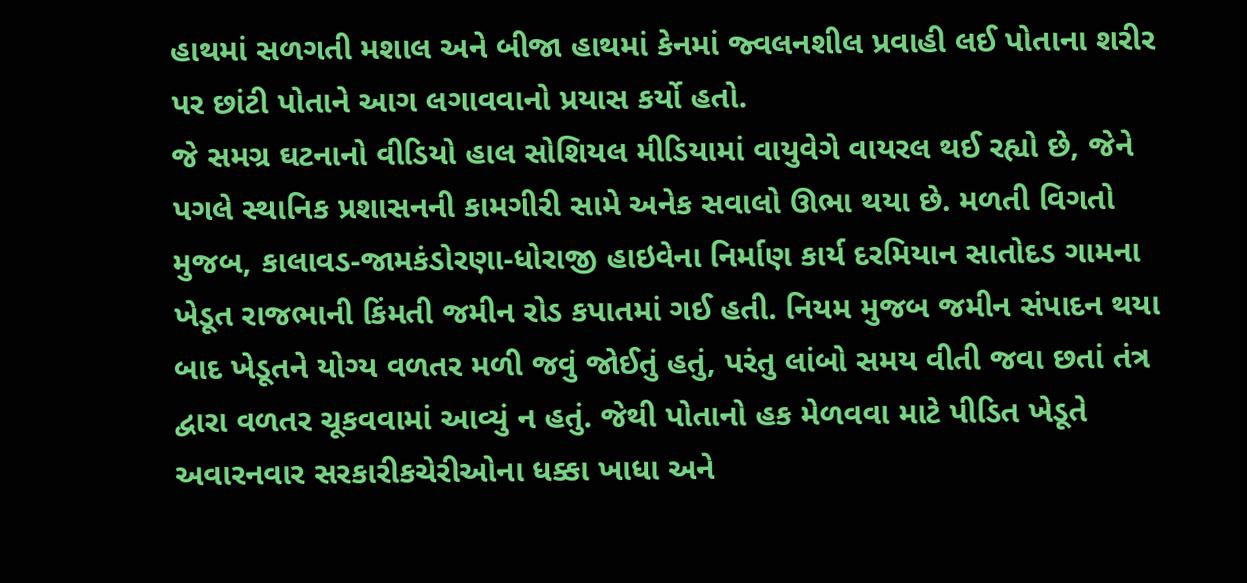હાથમાં સળગતી મશાલ અને બીજા હાથમાં કેનમાં જ્વલનશીલ પ્રવાહી લઈ પોતાના શરીર પર છાંટી પોતાને આગ લગાવવાનો પ્રયાસ કર્યો હતો.
જે સમગ્ર ઘટનાનો વીડિયો હાલ સોશિયલ મીડિયામાં વાયુવેગે વાયરલ થઈ રહ્યો છે, જેને પગલે સ્થાનિક પ્રશાસનની કામગીરી સામે અનેક સવાલો ઊભા થયા છે. મળતી વિગતો મુજબ, કાલાવડ-જામકંડોરણા-ધોરાજી હાઇવેના નિર્માણ કાર્ય દરમિયાન સાતોદડ ગામના ખેડૂત રાજભાની કિંમતી જમીન રોડ કપાતમાં ગઈ હતી. નિયમ મુજબ જમીન સંપાદન થયા બાદ ખેડૂતને યોગ્ય વળતર મળી જવું જોઈતું હતું, પરંતુ લાંબો સમય વીતી જવા છતાં તંત્ર દ્વારા વળતર ચૂકવવામાં આવ્યું ન હતું. જેથી પોતાનો હક મેળવવા માટે પીડિત ખેડૂતે અવારનવાર સરકારીકચેરીઓના ધક્કા ખાધા અને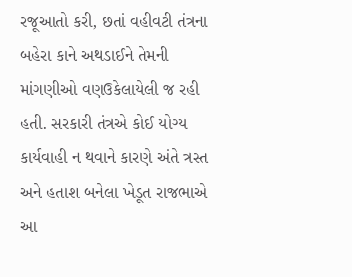રજૂઆતો કરી, છતાં વહીવટી તંત્રના બહેરા કાને અથડાઈને તેમની માંગણીઓ વણઉકેલાયેલી જ રહી હતી. સરકારી તંત્રએ કોઈ યોગ્ય કાર્યવાહી ન થવાને કારણે અંતે ત્રસ્ત અને હતાશ બનેલા ખેડૂત રાજભાએ આ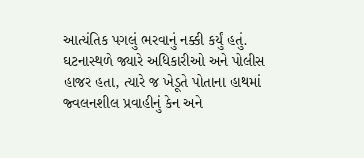આત્યંતિક પગલું ભરવાનું નક્કી કર્યું હતું. ઘટનાસ્થળે જ્યારે અધિકારીઓ અને પોલીસ હાજર હતા, ત્યારે જ ખેડૂતે પોતાના હાથમાં જ્વલનશીલ પ્રવાહીનું કેન અને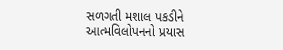સળગતી મશાલ પકડીને આત્મવિલોપનનો પ્રયાસ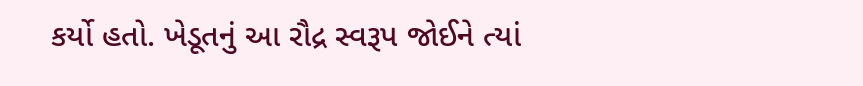કર્યો હતો. ખેડૂતનું આ રૌદ્ર સ્વરૂપ જોઈને ત્યાં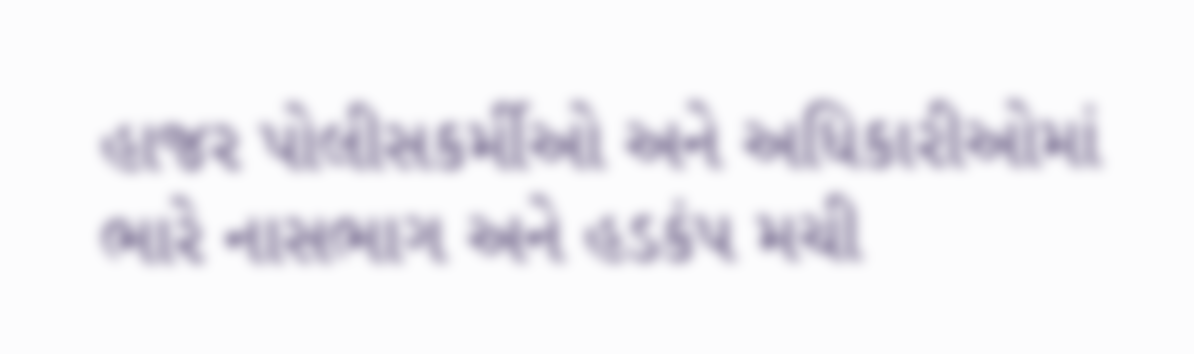હાજર પોલીસકર્મીઓ અને અધિકારીઓમાં ભારે નાસભાગ અને હડકંપ મચી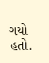ગયો હતો.